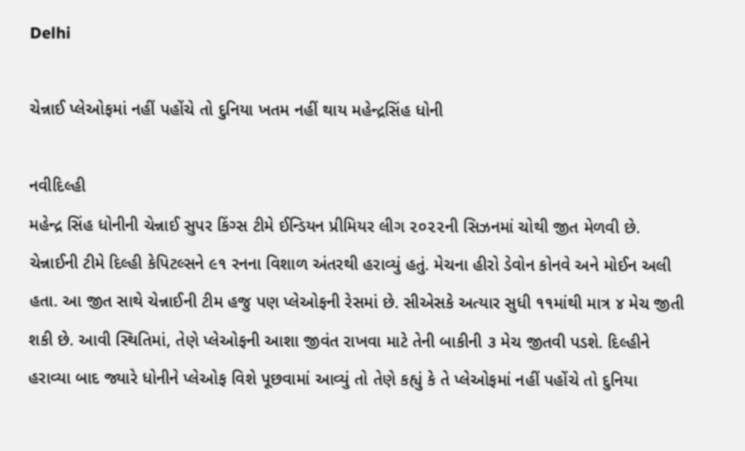Delhi

ચેન્નાઈ પ્લેઓફમાં નહીં પહોંચે તો દુનિયા ખતમ નહીં થાય મહેન્દ્રસિંહ ધોની

નવીદિલ્હી
મહેન્દ્ર સિંહ ધોનીની ચેન્નાઈ સુપર કિંગ્સ ટીમે ઈન્ડિયન પ્રીમિયર લીગ ૨૦૨૨ની સિઝનમાં ચોથી જીત મેળવી છે. ચેન્નાઈની ટીમે દિલ્હી કેપિટલ્સને ૯૧ રનના વિશાળ અંતરથી હરાવ્યું હતું. મેચના હીરો ડેવોન કોનવે અને મોઈન અલી હતા. આ જીત સાથે ચેન્નાઈની ટીમ હજુ પણ પ્લેઓફની રેસમાં છે. સીએસકે અત્યાર સુધી ૧૧માંથી માત્ર ૪ મેચ જીતી શકી છે. આવી સ્થિતિમાં, તેણે પ્લેઓફની આશા જીવંત રાખવા માટે તેની બાકીની ૩ મેચ જીતવી પડશે. દિલ્હીને હરાવ્યા બાદ જ્યારે ધોનીને પ્લેઓફ વિશે પૂછવામાં આવ્યું તો તેણે કહ્યું કે તે પ્લેઓફમાં નહીં પહોંચે તો દુનિયા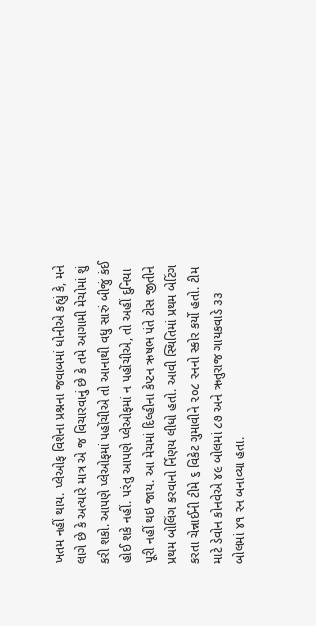ખતમ નહીં થાય. પ્લેઓફ વિશેના પ્રશ્નના જવાબમાં ધોનીએ કહ્યું કે, મને લાગે છે કે અત્યારે માત્ર એ જ વિચારવાનું છે કે તમે આગામી મેચોમાં શું કરી શકો. આપણે પ્લેઓફમાં પહોંચીએ તો આનાથી વધુ સારું બીજું કંઈ હોઈ શકે નહીં. પરંતુ આપણે પ્લેઓફમાં ન પહોંચીએ, તો અહીં દુનિયા પૂરી નહીં થઇ જાય. આ મેચમાં દિલ્હીના કેપ્ટન ઋષભ પંતે ટોસ જીતીને પ્રથમ બોલિંગ કરવાનો ર્નિણય લીધો હતો. આવી સ્થિતિમાં પ્રથમ બેટિંગ કરતા ચેન્નાઈની ટીમે ૬ વિકેટ ગુમાવીને ૨૦૮ રનનો સ્કોર કર્યો હતો. ટીમ માટે ડેવોન કોનવેએ ૪૯ બોલમાં ૮૭ અને ઋતુરાજ ગાયકવાડે ૩૩ બોલમાં ૪૧ રન બનાવ્યા હતા.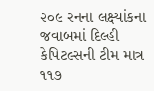૨૦૯ રનના લક્ષ્યાંકના જવાબમાં દિલ્હી કેપિટલ્સની ટીમ માત્ર ૧૧૭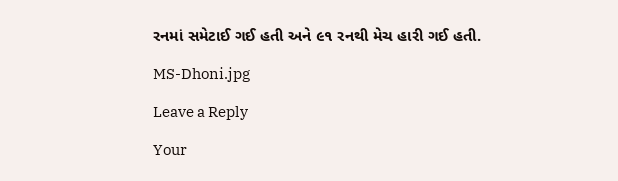રનમાં સમેટાઈ ગઈ હતી અને ૯૧ રનથી મેચ હારી ગઈ હતી.

MS-Dhoni.jpg

Leave a Reply

Your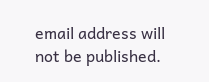email address will not be published.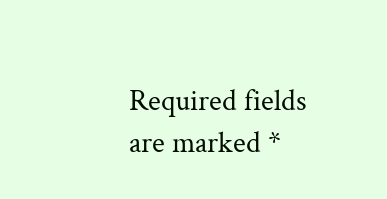Required fields are marked *